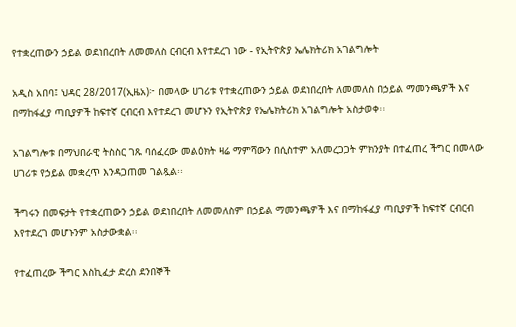የተቋረጠውን ኃይል ወደነበረበት ለመመለስ ርብርብ እየተደረገ ነው - የኢትዮጵያ ኤሌክትሪክ አገልግሎት

አዲስ አበባ፤ ህዳር 28/2017(ኢዜአ)፦ በመላው ሀገሪቱ የተቋረጠውን ኃይል ወደነበረበት ለመመለስ በኃይል ማመንጫዎች እና በማከፋፈያ ጣቢያዎች ከፍተኛ ርብርብ እየተደረገ መሆኑን የኢትዮጵያ የኤሌክትሪክ አገልግሎት አስታወቀ፡፡

አገልግሎቱ በማህበራዊ ትስስር ገጹ ባሰፈረው መልዕክት ዛሬ ማምሻውን በሲስተም አለመረጋጋት ምክንያት በተፈጠረ ችግር በመላው ሀገሪቱ የኃይል መቋረጥ እንዳጋጠመ ገልጿል፡፡

ችግሩን በመፍታት የተቋረጠውን ኃይል ወደነበረበት ለመመለስም በኃይል ማመንጫዎች እና በማከፋፈያ ጣቢያዎች ከፍተኛ ርብርብ እየተደረገ መሆኑንም አስታውቋል፡፡

የተፈጠረው ችግር እስኪፈታ ድረስ ደንበኞች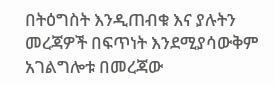በትዕግስት እንዲጠብቁ እና ያሉትን መረጃዎች በፍጥነት እንደሚያሳውቅም አገልግሎቱ በመረጃው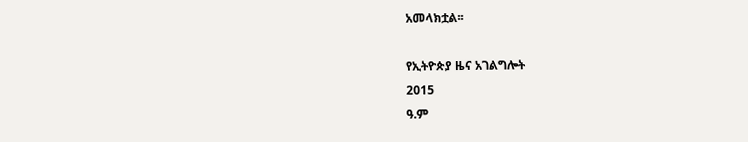አመላክቷል፡፡

የኢትዮጵያ ዜና አገልግሎት
2015
ዓ.ም